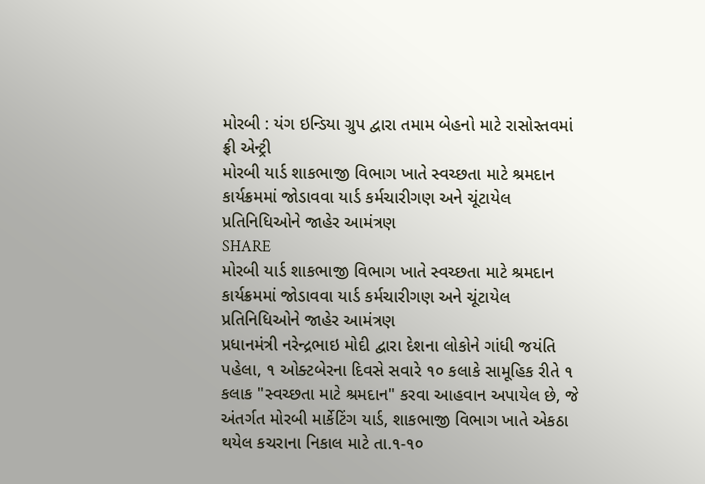મોરબી : યંગ ઇન્ડિયા ગ્રુપ દ્વારા તમામ બેહનો માટે રાસોસ્તવમાં ફ્રી એન્ટ્રી
મોરબી યાર્ડ શાકભાજી વિભાગ ખાતે સ્વચ્છતા માટે શ્રમદાન કાર્યક્રમમાં જોડાવવા યાર્ડ કર્મચારીગણ અને ચૂંટાયેલ પ્રતિનિધિઓને જાહેર આમંત્રણ
SHARE
મોરબી યાર્ડ શાકભાજી વિભાગ ખાતે સ્વચ્છતા માટે શ્રમદાન કાર્યક્રમમાં જોડાવવા યાર્ડ કર્મચારીગણ અને ચૂંટાયેલ પ્રતિનિધિઓને જાહેર આમંત્રણ
પ્રધાનમંત્રી નરેન્દ્રભાઇ મોદી દ્વારા દેશના લોકોને ગાંધી જયંતિ પહેલા, ૧ ઓક્ટબેરના દિવસે સવારે ૧૦ કલાકે સામૂહિક રીતે ૧ કલાક "સ્વચ્છતા માટે શ્રમદાન" કરવા આહવાન અપાયેલ છે, જે અંતર્ગત મોરબી માર્કેટિંગ યાર્ડ, શાકભાજી વિભાગ ખાતે એકઠા થયેલ કચરાના નિકાલ માટે તા.૧-૧૦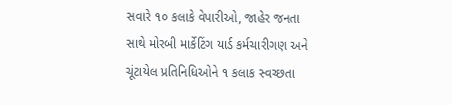સવારે ૧૦ કલાકે વેપારીઓ, જાહેર જનતા સાથે મોરબી માર્કેટિંગ યાર્ડ કર્મચારીગણ અને ચૂંટાયેલ પ્રતિનિધિઓને ૧ કલાક સ્વચ્છતા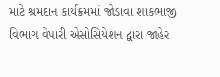માટે શ્રમદાન કાર્યક્રમમાં જોડાવા શાકભાજી વિભાગ વેપારી એસોસિયેશન દ્વારા જાહેર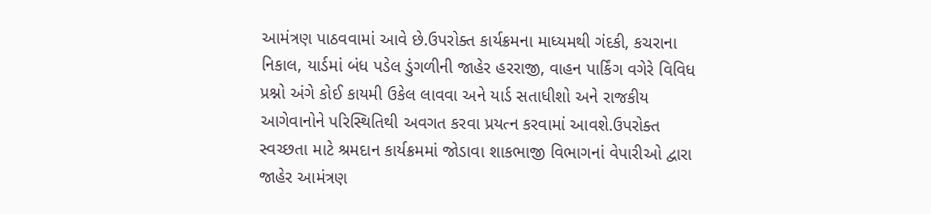આમંત્રણ પાઠવવામાં આવે છે.ઉપરોક્ત કાર્યક્રમના માધ્યમથી ગંદકી, કચરાના નિકાલ, યાર્ડમાં બંધ પડેલ ડુંગળીની જાહેર હરરાજી, વાહન પાર્કિંગ વગેરે વિવિધ પ્રશ્નો અંગે કોઈ કાયમી ઉકેલ લાવવા અને યાર્ડ સતાધીશો અને રાજકીય આગેવાનોને પરિસ્થિતિથી અવગત કરવા પ્રયત્ન કરવામાં આવશે.ઉપરોક્ત સ્વચ્છતા માટે શ્રમદાન કાર્યક્રમમાં જોડાવા શાકભાજી વિભાગનાં વેપારીઓ દ્વારા જાહેર આમંત્રણ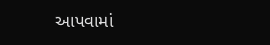આપવામાં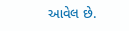આવેલ છે.